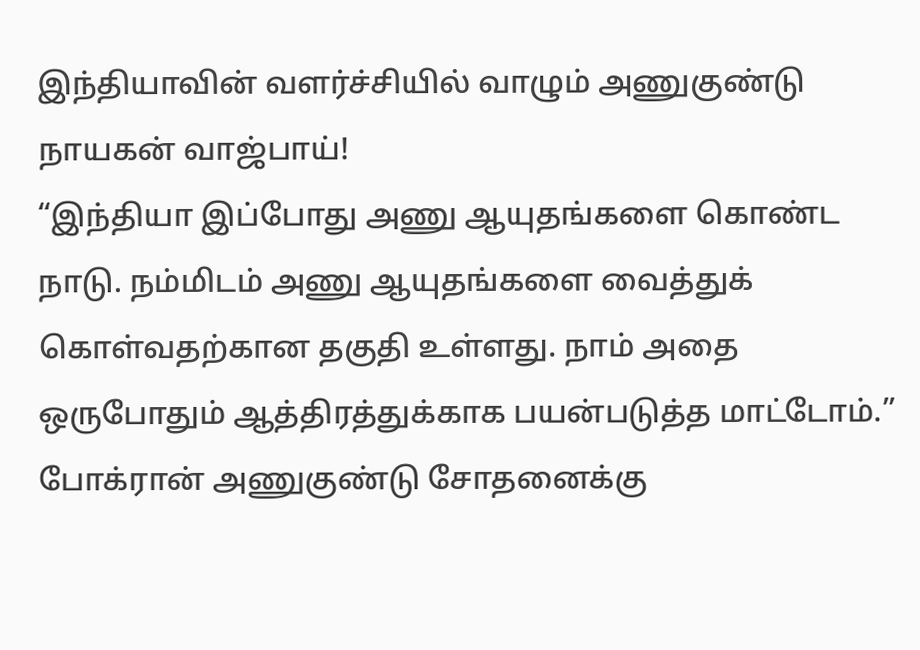இந்தியாவின் வளர்ச்சியில் வாழும் அணுகுண்டு நாயகன் வாஜ்பாய்!
“இந்தியா இப்போது அணு ஆயுதங்களை கொண்ட நாடு. நம்மிடம் அணு ஆயுதங்களை வைத்துக் கொள்வதற்கான தகுதி உள்ளது. நாம் அதை ஒருபோதும் ஆத்திரத்துக்காக பயன்படுத்த மாட்டோம்.” போக்ரான் அணுகுண்டு சோதனைக்கு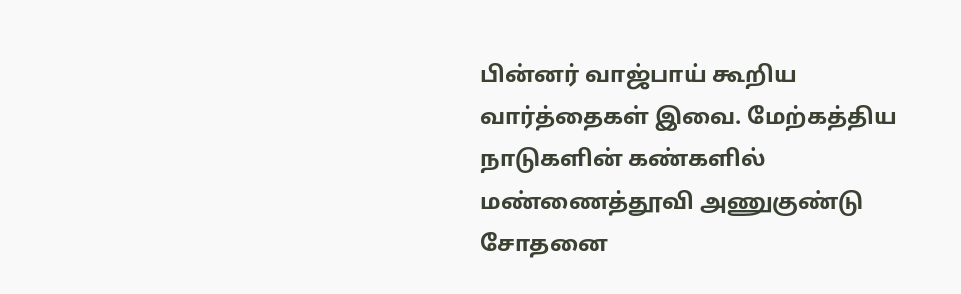பின்னர் வாஜ்பாய் கூறிய வார்த்தைகள் இவை. மேற்கத்திய நாடுகளின் கண்களில் மண்ணைத்தூவி அணுகுண்டு சோதனை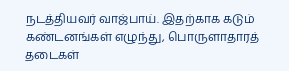நடத்தியவர் வாஜ்பாய். இதற்காக கடும் கண்டனங்கள் எழுந்து, பொருளாதாரத் தடைகள்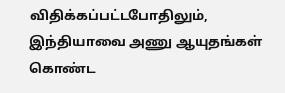விதிக்கப்பட்டபோதிலும், இந்தியாவை அணு ஆயுதங்கள் கொண்ட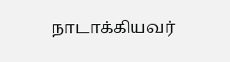நாடாக்கியவர்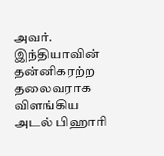அவர். இந்தியாவின் தன்னிகரற்ற தலைவராக விளங்கிய அடல் பிஹாரி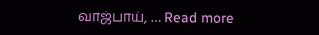வாஜ்பாய், … Read more